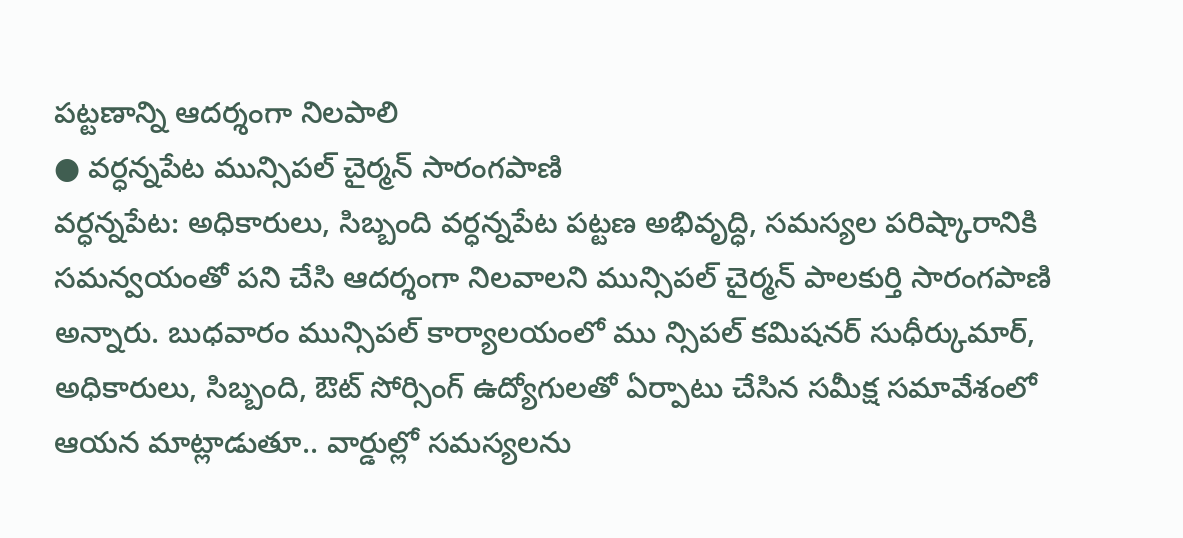పట్టణాన్ని ఆదర్శంగా నిలపాలి
● వర్ధన్నపేట మున్సిపల్ చైర్మన్ సారంగపాణి
వర్ధన్నపేట: అధికారులు, సిబ్బంది వర్ధన్నపేట పట్టణ అభివృద్ధి, సమస్యల పరిష్కారానికి సమన్వయంతో పని చేసి ఆదర్శంగా నిలవాలని మున్సిపల్ చైర్మన్ పాలకుర్తి సారంగపాణి అన్నారు. బుధవారం మున్సిపల్ కార్యాలయంలో ము న్సిపల్ కమిషనర్ సుధీర్కుమార్, అధికారులు, సిబ్బంది, ఔట్ సోర్సింగ్ ఉద్యోగులతో ఏర్పాటు చేసిన సమీక్ష సమావేశంలో ఆయన మాట్లాడుతూ.. వార్డుల్లో సమస్యలను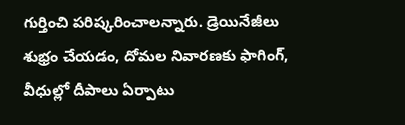గుర్తించి పరిష్కరించాలన్నారు. డ్రెయినేజీలు శుభ్రం చేయడం, దోమల నివారణకు ఫాగింగ్, వీధుల్లో దీపాలు ఏర్పాటు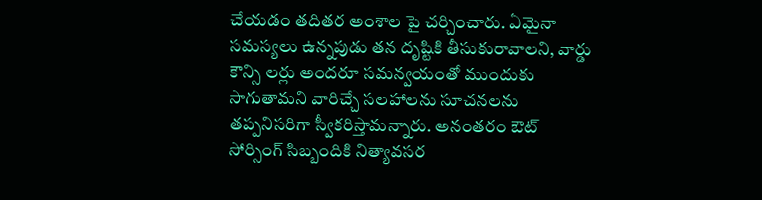చేయడం తదితర అంశాల పై చర్చించారు. ఏమైనా సమస్యలు ఉన్నపుడు తన దృష్టికి తీసుకురావాలని, వార్డు కౌన్సి లర్లు అందరూ సమన్వయంతో ముందుకు సాగుతామని వారిచ్చే సలహాలను సూచనలను తప్పనిసరిగా స్వీకరిస్తామన్నారు. అనంతరం ఔట్ సోర్సింగ్ సిబ్బందికి నిత్యావసర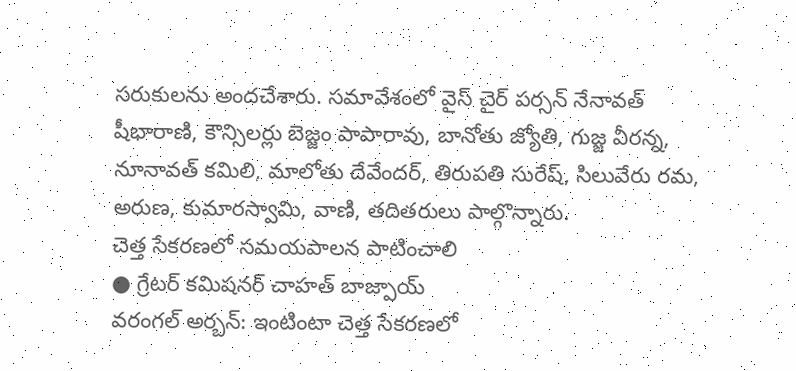సరుకులను అందచేశారు. సమావేశంలో వైస్ చైర్ పర్సన్ నేనావత్ షీభారాణి, కౌన్సిలర్లు బెజ్జం పాపారావు, బానోతు జ్యోతి, గుజ్జ వీరన్న, నూనావత్ కమిలి, మాలోతు దేవేందర్, తిరుపతి సురేష్, సిలువేరు రమ, అరుణ, కుమారస్వామి, వాణి, తదితరులు పాల్గొన్నారు.
చెత్త సేకరణలో సమయపాలన పాటించాలి
● గ్రేటర్ కమిషనర్ చాహత్ బాజ్పాయ్
వరంగల్ అర్బన్: ఇంటింటా చెత్త సేకరణలో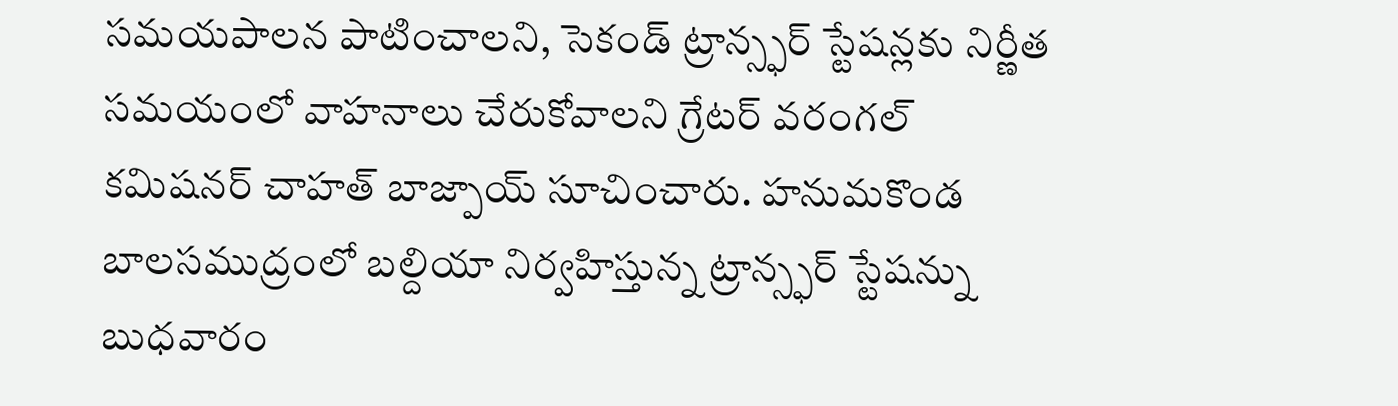సమయపాలన పాటించాలని, సెకండ్ ట్రాన్స్ఫర్ స్టేషన్లకు నిర్ణీత సమయంలో వాహనాలు చేరుకోవాలని గ్రేటర్ వరంగల్ కమిషనర్ చాహత్ బాజ్పాయ్ సూచించారు. హనుమకొండ బాలసముద్రంలో బల్దియా నిర్వహిస్తున్న ట్రాన్స్ఫర్ స్టేషన్ను బుధవారం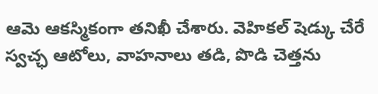ఆమె ఆకస్మికంగా తనిఖీ చేశారు. వెహికల్ షెడ్కు చేరే స్వచ్ఛ ఆటోలు, వాహనాలు తడి, పొడి చెత్తను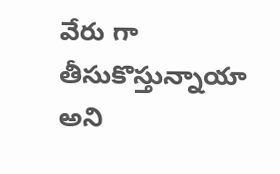వేరు గా తీసుకొస్తున్నాయా అని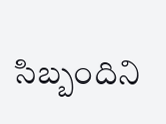సిబ్బందిని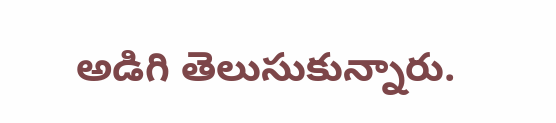అడిగి తెలుసుకున్నారు.